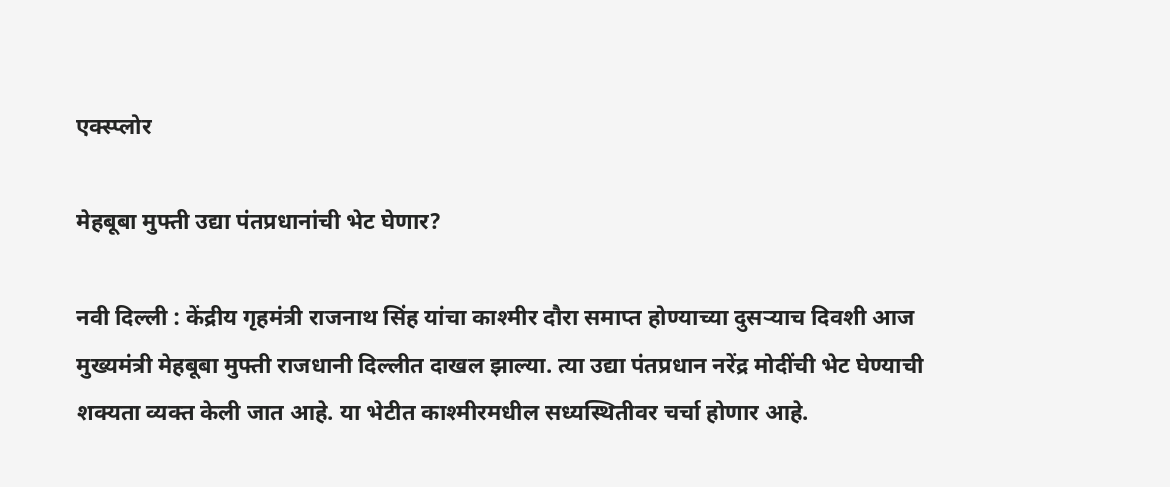एक्स्प्लोर

मेहबूबा मुफ्ती उद्या पंतप्रधानांची भेट घेणार?

नवी दिल्ली : केंद्रीय गृहमंत्री राजनाथ सिंह यांचा काश्मीर दौरा समाप्त होण्याच्या दुसऱ्याच दिवशी आज मुख्यमंत्री मेहबूबा मुफ्ती राजधानी दिल्लीत दाखल झाल्या. त्या उद्या पंतप्रधान नरेंद्र मोदींची भेट घेण्याची शक्यता व्यक्त केली जात आहे. या भेटीत काश्मीरमधील सध्यस्थितीवर चर्चा होणार आहे.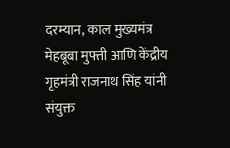दरम्यान, काल मुख्यमंत्र मेहबूबा मुफ्ती आणि केंद्रीय गृहमंत्री राजनाथ सिंह यांनी संयुक्त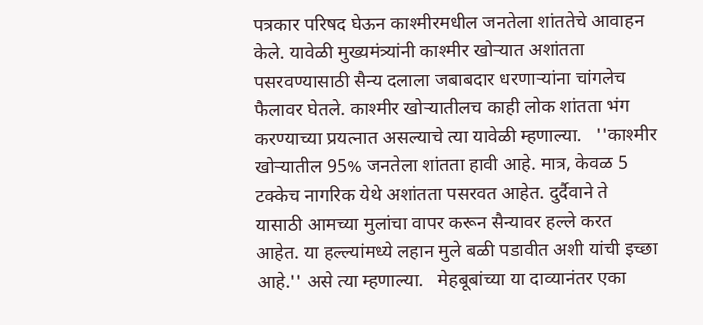पत्रकार परिषद घेऊन काश्मीरमधील जनतेला शांततेचे आवाहन केले. यावेळी मुख्यमंत्र्यांनी काश्मीर खोऱ्यात अशांतता पसरवण्यासाठी सैन्य दलाला जबाबदार धरणाऱ्यांना चांगलेच फैलावर घेतले. काश्मीर खोऱ्यातीलच काही लोक शांतता भंग करण्याच्या प्रयत्नात असल्याचे त्या यावेळी म्हणाल्या.   ''काश्मीर खोऱ्यातील 95% जनतेला शांतता हावी आहे. मात्र, केवळ 5 टक्केच नागरिक येथे अशांतता पसरवत आहेत. दुर्दैवाने ते यासाठी आमच्या मुलांचा वापर करून सैन्यावर हल्ले करत आहेत. या हल्ल्यांमध्ये लहान मुले बळी पडावीत अशी यांची इच्छा आहे.'' असे त्या म्हणाल्या.   मेहबूबांच्या या दाव्यानंतर एका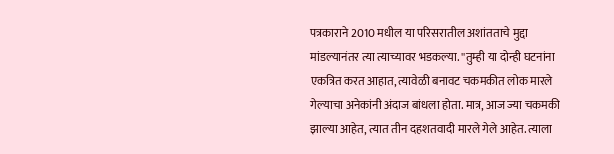पत्रकाराने 2010 मधील या परिसरातील अशांतताचे मुद्दा मांडल्यानंतर त्या त्याच्यावर भडकल्या. ''तुम्ही या दोन्ही घटनांना एकत्रित करत आहात, त्यावेळी बनावट चकमकीत लोक मारले गेल्याचा अनेकांनी अंदाज बांधला होता. मात्र, आज ज्या चकमकी झाल्या आहेत, त्यात तीन दहशतवादी मारले गेले आहेत. त्याला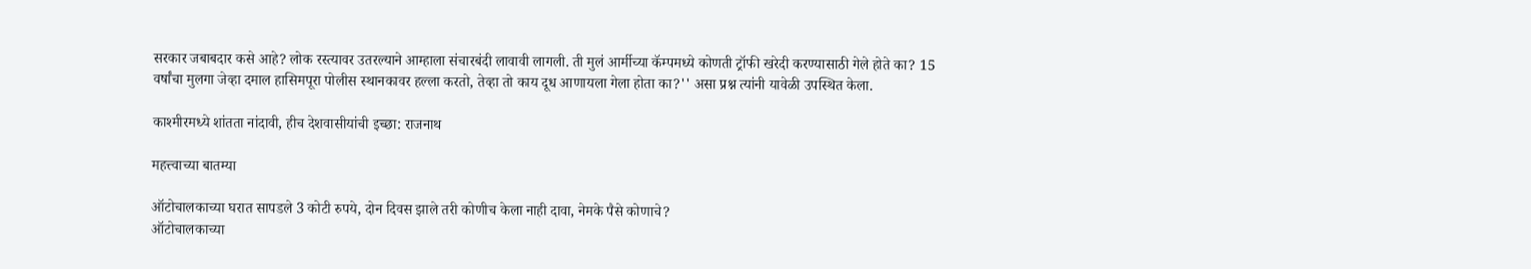सरकार जबाबदार कसे आहे? लोक रस्त्यावर उतरल्याने आम्हाला संचारबंदी लावावी लागली. ती मुलं आर्मीच्या कॅम्पमध्ये कोणती ट्रॉफी खरेदी करण्यासाठी गेले होते का? 15 वर्षांचा मुलगा जेव्हा दमाल हासिमपूरा पोलीस स्थानकावर हल्ला करतो, तेव्हा तो काय दूध आणायला गेला होता का?'' असा प्रश्न त्यांनी यावेळी उपस्थित केला.

काश्मीरमध्ये शांतता नांदावी, हीच देशवासीयांची इच्छा: राजनाथ

महत्त्वाच्या बातम्या

ऑटोचालकाच्या घरात सापडले 3 कोटी रुपये, दोन दिवस झाले तरी कोणीच केला नाही दावा, नेमके पैसे कोणाचे?
ऑटोचालकाच्या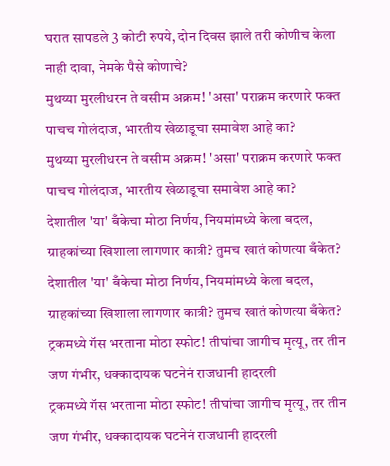घरात सापडले 3 कोटी रुपये, दोन दिवस झाले तरी कोणीच केला नाही दावा, नेमके पैसे कोणाचे?
मुथय्या मुरलीधरन ते वसीम अक्रम! 'असा' पराक्रम करणारे फक्त पाचच गोलंदाज, भारतीय खेळाडूचा समावेश आहे का?
मुथय्या मुरलीधरन ते वसीम अक्रम! 'असा' पराक्रम करणारे फक्त पाचच गोलंदाज, भारतीय खेळाडूचा समावेश आहे का?
देशातील 'या' बँकेचा मोठा निर्णय, नियमांमध्ये केला बदल, ग्राहकांच्या खिशाला लागणार कात्री? तुमच खातं कोणत्या बँकेत?
देशातील 'या' बँकेचा मोठा निर्णय, नियमांमध्ये केला बदल, ग्राहकांच्या खिशाला लागणार कात्री? तुमच खातं कोणत्या बँकेत?
ट्रकमध्ये गॅस भरताना मोठा स्फोट! तीघांचा जागीच मृत्यू, तर तीन जण गंभीर, धक्कादायक घटनेनं राजधानी हादरली
ट्रकमध्ये गॅस भरताना मोठा स्फोट! तीघांचा जागीच मृत्यू, तर तीन जण गंभीर, धक्कादायक घटनेनं राजधानी हादरली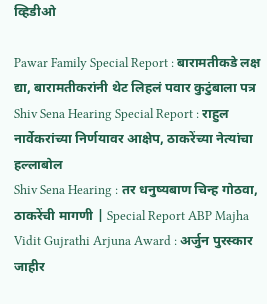व्हिडीओ

Pawar Family Special Report : बारामतीकडे लक्ष द्या, बारामतीकरांनी थेट लिहलं पवार कुटुंबाला पत्र
Shiv Sena Hearing Special Report : राहुल नार्वेकरांच्या निर्णयावर आक्षेप, ठाकरेंच्या नेत्यांचा हल्लाबोल
Shiv Sena Hearing : तर धनुष्यबाण चिन्ह गोठवा, ठाकरेंची मागणी | Special Report ABP Majha
Vidit Gujrathi Arjuna Award : अर्जुन पुरस्कार जाहीर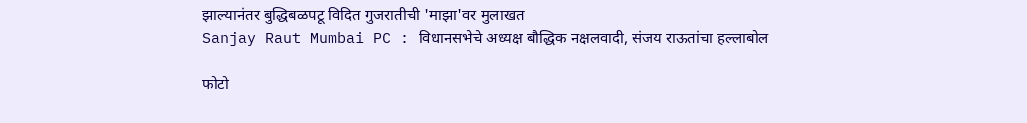झाल्यानंतर बुद्धिबळपटू विदित गुजरातीची 'माझा'वर मुलाखत
Sanjay Raut Mumbai PC : विधानसभेचे अध्यक्ष बौद्धिक नक्षलवादी, संजय राऊतांचा हल्लाबोल

फोटो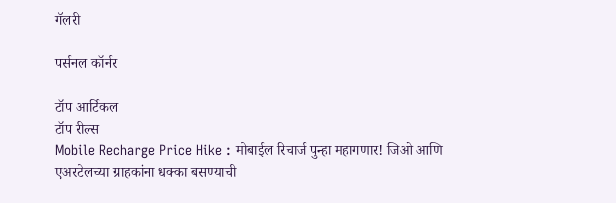गॅलरी

पर्सनल कॉर्नर

टॉप आर्टिकल
टॉप रील्स
Mobile Recharge Price Hike : मोबाईल रिचार्ज पुन्हा महागणार! जिओ आणि एअरटेलच्या ग्राहकांना धक्का बसण्याची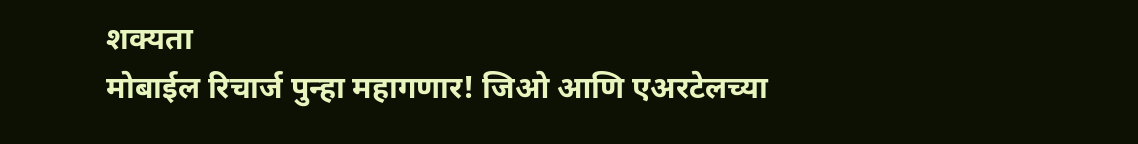शक्यता
मोबाईल रिचार्ज पुन्हा महागणार! जिओ आणि एअरटेलच्या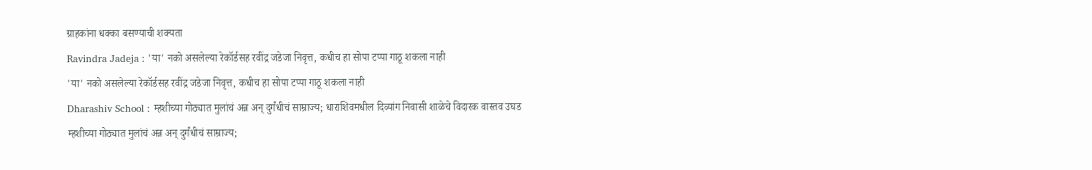ग्राहकांना धक्का बसण्याची शक्यता
Ravindra Jadeja : 'या' नको असलेल्या रेकॉर्डसह रवींद्र जडेजा निवृत्त, कधीच हा सोपा टप्पा गाठू शकला नाही
'या' नको असलेल्या रेकॉर्डसह रवींद्र जडेजा निवृत्त, कधीच हा सोपा टप्पा गाठू शकला नाही
Dharashiv School : म्हशीच्या गोठ्यात मुलांचं अन्न अन् दुर्गंधीचं साम्राज्य; धाराशिवमधील दिव्यांग निवासी शाळेचे विदारक वास्तव उघड
म्हशीच्या गोठ्यात मुलांचं अन्न अन् दुर्गंधीचं साम्राज्य;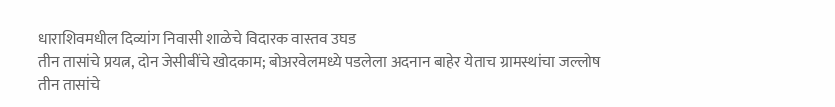धाराशिवमधील दिव्यांग निवासी शाळेचे विदारक वास्तव उघड
तीन तासांचे प्रयत्न, दोन जेसीबींचे खोदकाम; बोअरवेलमध्ये पडलेला अदनान बाहेर येताच ग्रामस्थांचा जल्लोष
तीन तासांचे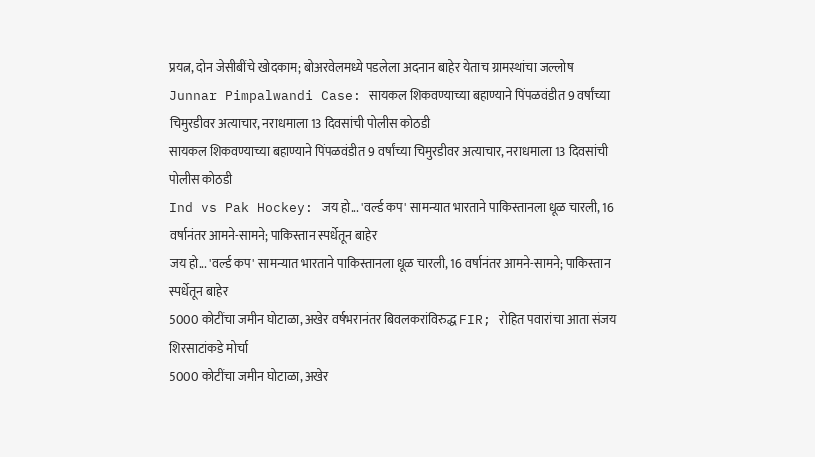प्रयत्न, दोन जेसीबींचे खोदकाम; बोअरवेलमध्ये पडलेला अदनान बाहेर येताच ग्रामस्थांचा जल्लोष
Junnar Pimpalwandi Case: सायकल शिकवण्याच्या बहाण्याने पिंपळवंडीत 9 वर्षांच्या चिमुरडीवर अत्याचार, नराधमाला 13 दिवसांची पोलीस कोठडी
सायकल शिकवण्याच्या बहाण्याने पिंपळवंडीत 9 वर्षांच्या चिमुरडीवर अत्याचार, नराधमाला 13 दिवसांची पोलीस कोठडी
Ind vs Pak Hockey: जय हो... 'वर्ल्ड कप' सामन्यात भारताने पाकिस्तानला धूळ चारली, 16 वर्षानंतर आमने-सामने; पाकिस्तान स्पर्धेतून बाहेर
जय हो... 'वर्ल्ड कप' सामन्यात भारताने पाकिस्तानला धूळ चारली, 16 वर्षानंतर आमने-सामने; पाकिस्तान स्पर्धेतून बाहेर
5000 कोटींचा जमीन घोटाळा, अखेर वर्षभरानंतर बिवलकरांविरुद्ध FIR; रोहित पवारांचा आता संजय शिरसाटांकडे मोर्चा
5000 कोटींचा जमीन घोटाळा, अखेर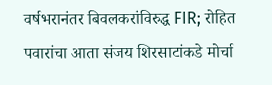वर्षभरानंतर बिवलकरांविरुद्ध FIR; रोहित पवारांचा आता संजय शिरसाटांकडे मोर्चा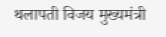थलापती विजय मुख्यमंत्री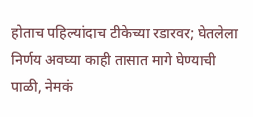होताच पहिल्यांदाच टीकेच्या रडारवर; घेतलेला निर्णय अवघ्या काही तासात मागे घेण्याची पाळी, नेमकं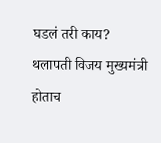घडलं तरी काय?
थलापती विजय मुख्यमंत्री होताच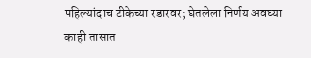पहिल्यांदाच टीकेच्या रडारवर; घेतलेला निर्णय अवघ्या काही तासात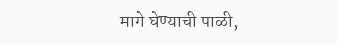मागे घेण्याची पाळी,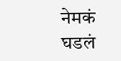नेमकं घडलं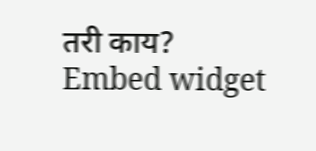तरी काय?
Embed widget